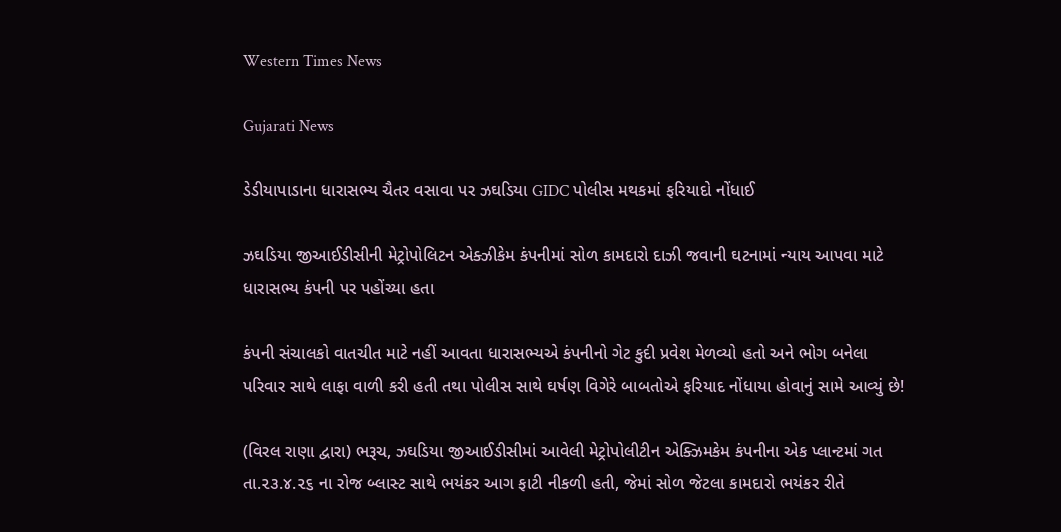Western Times News

Gujarati News

ડેડીયાપાડાના ધારાસભ્ય ચૈતર વસાવા પર ઝઘડિયા GIDC પોલીસ મથકમાં ફરિયાદો નોંધાઈ

ઝઘડિયા જીઆઈડીસીની મેટ્રોપોલિટન એક્ઝીકેમ કંપનીમાં સોળ કામદારો દાઝી જવાની ઘટનામાં ન્યાય આપવા માટે ધારાસભ્ય કંપની પર પહોંચ્યા હતા

કંપની સંચાલકો વાતચીત માટે નહીં આવતા ધારાસભ્યએ કંપનીનો ગેટ કુદી પ્રવેશ મેળવ્યો હતો અને ભોગ બનેલા પરિવાર સાથે લાફા વાળી કરી હતી તથા પોલીસ સાથે ઘર્ષણ વિગેરે બાબતોએ ફરિયાદ નોંધાયા હોવાનું સામે આવ્યું છે!

(વિરલ રાણા દ્વારા) ભરૂચ, ઝઘડિયા જીઆઈડીસીમાં આવેલી મેટ્રોપોલીટીન એક્ઝિમકેમ કંપનીના એક પ્લાન્ટમાં ગત તા.૨૩.૪.૨૬ ના રોજ બ્લાસ્ટ સાથે ભયંકર આગ ફાટી નીકળી હતી, જેમાં સોળ જેટલા કામદારો ભયંકર રીતે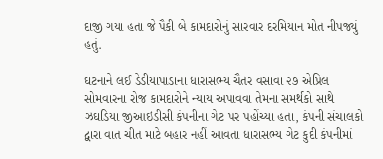દાજી ગયા હતા જે પૈકી બે કામદારોનું સારવાર દરમિયાન મોત નીપજ્યું હતું.

ઘટનાને લઈ ડેડીયાપાડાના ધારાસભ્ય ચૈતર વસાવા ૨૭ એપ્રિલ સોમવારના રોજ કામદારોને ન્યાય અપાવવા તેમના સમર્થકો સાથે ઝઘડિયા જીઆઇડીસી કંપનીના ગેટ પર પહોંચ્યા હતા, કંપની સંચાલકો દ્વારા વાત ચીત માટે બહાર નહીં આવતા ધારાસભ્ય ગેટ કુદી કંપનીમાં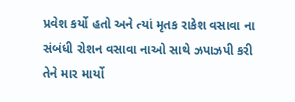પ્રવેશ કર્યો હતો અને ત્યાં મૃતક રાકેશ વસાવા ના સંબંધી રોશન વસાવા નાઓ સાથે ઝપાઝપી કરી તેને માર માર્યો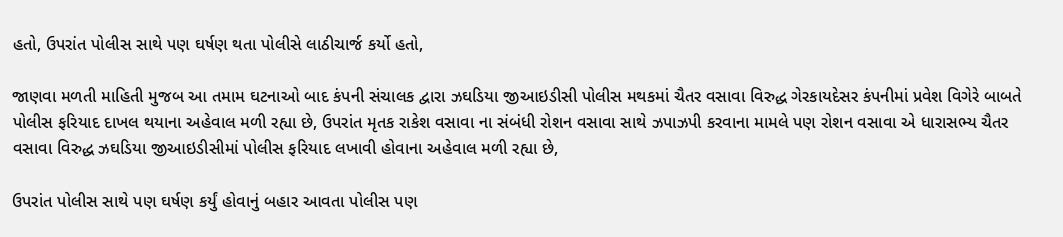હતો, ઉપરાંત પોલીસ સાથે પણ ઘર્ષણ થતા પોલીસે લાઠીચાર્જ કર્યો હતો,

જાણવા મળતી માહિતી મુજબ આ તમામ ઘટનાઓ બાદ કંપની સંચાલક દ્વારા ઝઘડિયા જીઆઇડીસી પોલીસ મથકમાં ચૈતર વસાવા વિરુદ્ધ ગેરકાયદેસર કંપનીમાં પ્રવેશ વિગેરે બાબતે પોલીસ ફરિયાદ દાખલ થયાના અહેવાલ મળી રહ્યા છે, ઉપરાંત મૃતક રાકેશ વસાવા ના સંબંધી રોશન વસાવા સાથે ઝપાઝપી કરવાના મામલે પણ રોશન વસાવા એ ધારાસભ્ય ચૈતર વસાવા વિરુદ્ધ ઝઘડિયા જીઆઇડીસીમાં પોલીસ ફરિયાદ લખાવી હોવાના અહેવાલ મળી રહ્યા છે,

ઉપરાંત પોલીસ સાથે પણ ઘર્ષણ કર્યું હોવાનું બહાર આવતા પોલીસ પણ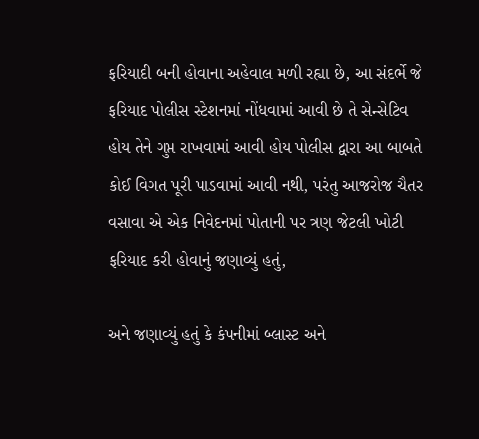ફરિયાદી બની હોવાના અહેવાલ મળી રહ્યા છે, આ સંદર્ભે જે ફરિયાદ પોલીસ સ્ટેશનમાં નોંધવામાં આવી છે તે સેન્સેટિવ હોય તેને ગુપ્ત રાખવામાં આવી હોય પોલીસ દ્વારા આ બાબતે કોઈ વિગત પૂરી પાડવામાં આવી નથી, પરંતુ આજરોજ ચૈતર વસાવા એ એક નિવેદનમાં પોતાની પર ત્રણ જેટલી ખોટી ફરિયાદ કરી હોવાનું જણાવ્યું હતું,

અને જણાવ્યું હતું કે કંપનીમાં બ્લાસ્ટ અને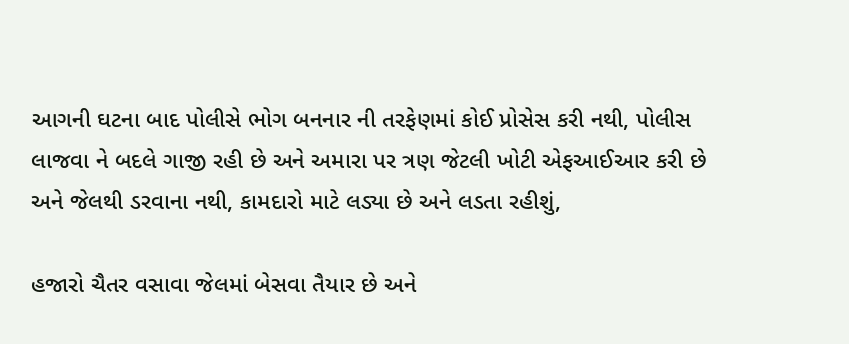આગની ઘટના બાદ પોલીસે ભોગ બનનાર ની તરફેણમાં કોઈ પ્રોસેસ કરી નથી, પોલીસ લાજવા ને બદલે ગાજી રહી છે અને અમારા પર ત્રણ જેટલી ખોટી એફઆઈઆર કરી છે અને જેલથી ડરવાના નથી, કામદારો માટે લડ્યા છે અને લડતા રહીશું,

હજારો ચૈતર વસાવા જેલમાં બેસવા તૈયાર છે અને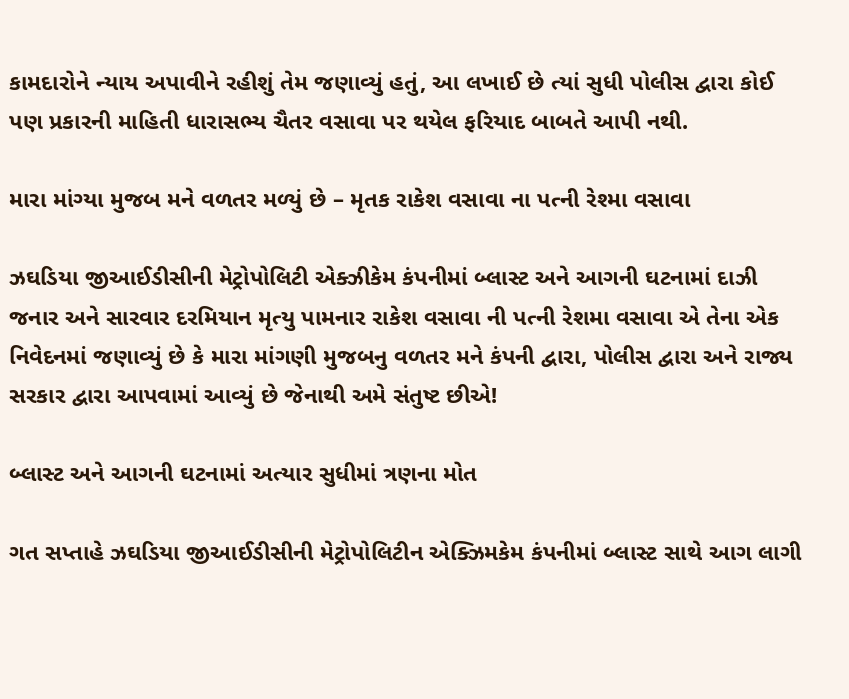કામદારોને ન્યાય અપાવીને રહીશું તેમ જણાવ્યું હતું, આ લખાઈ છે ત્યાં સુધી પોલીસ દ્વારા કોઈ પણ પ્રકારની માહિતી ધારાસભ્ય ચૈતર વસાવા પર થયેલ ફરિયાદ બાબતે આપી નથી.

મારા માંગ્યા મુજબ મને વળતર મળ્યું છે – મૃતક રાકેશ વસાવા ના પત્ની રેશ્મા વસાવા

ઝઘડિયા જીઆઈડીસીની મેટ્રોપોલિટી એક્ઝીકેમ કંપનીમાં બ્લાસ્ટ અને આગની ઘટનામાં દાઝી જનાર અને સારવાર દરમિયાન મૃત્યુ પામનાર રાકેશ વસાવા ની પત્ની રેશમા વસાવા એ તેના એક નિવેદનમાં જણાવ્યું છે કે મારા માંગણી મુજબનુ વળતર મને કંપની દ્વારા, પોલીસ દ્વારા અને રાજ્ય સરકાર દ્વારા આપવામાં આવ્યું છે જેનાથી અમે સંતુષ્ટ છીએ!

બ્લાસ્ટ અને આગની ઘટનામાં અત્યાર સુધીમાં ત્રણના મોત

ગત સપ્તાહે ઝઘડિયા જીઆઈડીસીની મેટ્રોપોલિટીન એક્ઝિમકેમ કંપનીમાં બ્લાસ્ટ સાથે આગ લાગી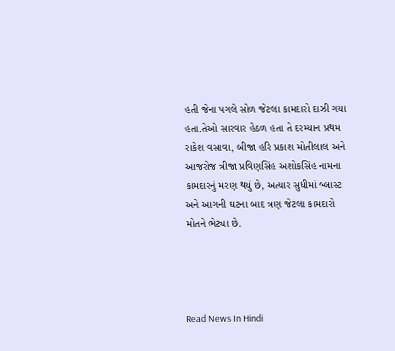હતી જેના પગલે સોળ જેટલા કામદારો દાઝી ગયા હતા.તેઓ સારવાર હેઠળ હતા તે દરમ્યાન પ્રથમ રાકેશ વસાવા, બીજા હરિ પ્રકાશ મોતીલાલ અને આજરોજ ત્રીજા પ્રવિણસિંહ અશોકસિંહ નામના કામદારનું મરણ થયું છે, અત્યાર સુધીમાં બ્લાસ્ટ અને આગની ઘટના બાદ ત્રણ જેટલા કામદારો મોતને ભેટ્યા છે.




Read News In Hindi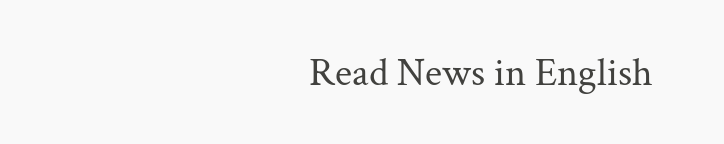Read News in English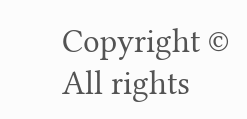Copyright © All rights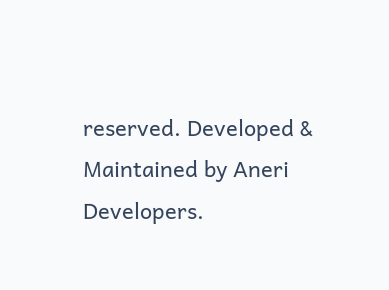reserved. Developed & Maintained by Aneri Developers.